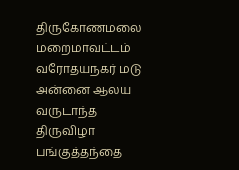திருகோணமலை மறைமாவட்டம் வரோதயநகர் மடு அன்னை ஆலய வருடாந்த திருவிழா பங்குத்தந்தை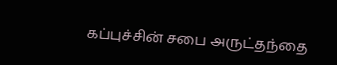கப்புச்சின் சபை அருட்தந்தை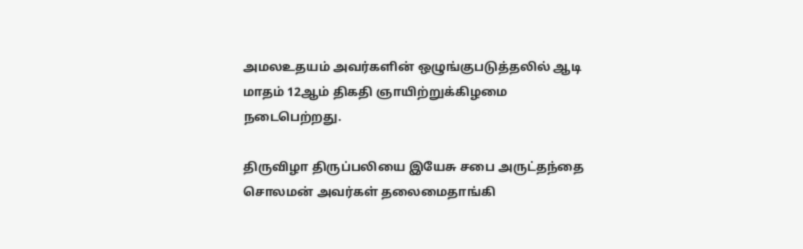அமலஉதயம் அவர்களின் ஒழுங்குபடுத்தலில் ஆடி மாதம் 12ஆம் திகதி ஞாயிற்றுக்கிழமை நடைபெற்றது.

திருவிழா திருப்பலியை இயேசு சபை அருட்தந்தை சொலமன் அவர்கள் தலைமைதாங்கி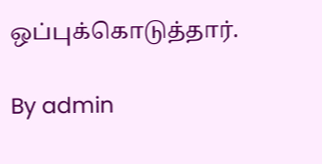ஒப்புக்கொடுத்தார்.

By admin